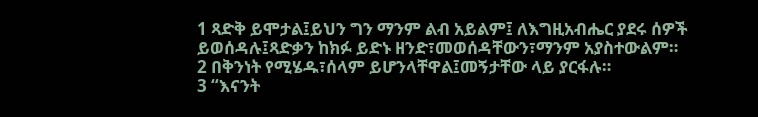1 ጻድቅ ይሞታል፤ይህን ግን ማንም ልብ አይልም፤ ለእግዚአብሔር ያደሩ ሰዎች ይወሰዳሉ፤ጻድቃን ከክፉ ይድኑ ዘንድ፣መወሰዳቸውን፣ማንም አያስተውልም።
2 በቅንነት የሚሄዱ፣ሰላም ይሆንላቸዋል፤መኝታቸው ላይ ያርፋሉ።
3 “እናንት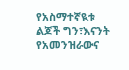የአስማተኛዪቱ ልጆች ግን፣እናንት የአመንዝራውና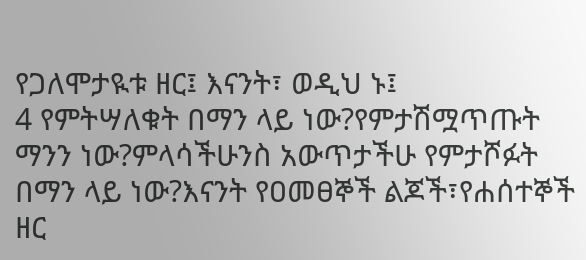የጋለሞታዪቱ ዘር፤ እናንት፣ ወዲህ ኑ፤
4 የምትሣለቁት በማን ላይ ነው?የምታሽሟጥጡት ማንን ነው?ምላሳችሁንስ አውጥታችሁ የምታሾፉት በማን ላይ ነው?እናንት የዐመፀኞች ልጆች፣የሐሰተኞች ዘር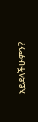አይደላችሁምን?